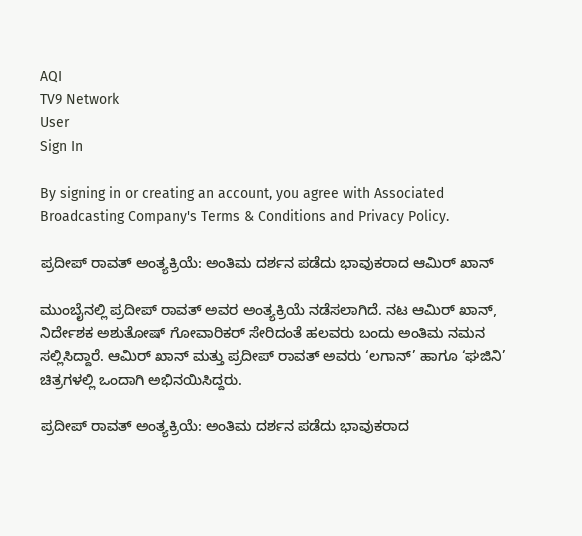AQI
TV9 Network
User
Sign In

By signing in or creating an account, you agree with Associated Broadcasting Company's Terms & Conditions and Privacy Policy.

ಪ್ರದೀಪ್ ರಾವತ್ ಅಂತ್ಯಕ್ರಿಯೆ: ಅಂತಿಮ ದರ್ಶನ ಪಡೆದು ಭಾವುಕರಾದ ಆಮಿರ್ ಖಾನ್

ಮುಂಬೈನಲ್ಲಿ ಪ್ರದೀಪ್ ರಾವತ್ ಅವರ ಅಂತ್ಯಕ್ರಿಯೆ ನಡೆಸಲಾಗಿದೆ. ನಟ ಆಮಿರ್ ಖಾನ್, ನಿರ್ದೇಶಕ ಅಶುತೋಷ್ ಗೋವಾರಿಕರ್ ಸೇರಿದಂತೆ ಹಲವರು ಬಂದು ಅಂತಿಮ ನಮನ ಸಲ್ಲಿಸಿದ್ದಾರೆ. ಆಮಿರ್ ಖಾನ್ ಮತ್ತು ಪ್ರದೀಪ್ ರಾವತ್ ಅವರು ‘ಲಗಾನ್’ ಹಾಗೂ ‘ಘಜಿನಿ’ ಚಿತ್ರಗಳಲ್ಲಿ ಒಂದಾಗಿ ಅಭಿನಯಿಸಿದ್ದರು.

ಪ್ರದೀಪ್ ರಾವತ್ ಅಂತ್ಯಕ್ರಿಯೆ: ಅಂತಿಮ ದರ್ಶನ ಪಡೆದು ಭಾವುಕರಾದ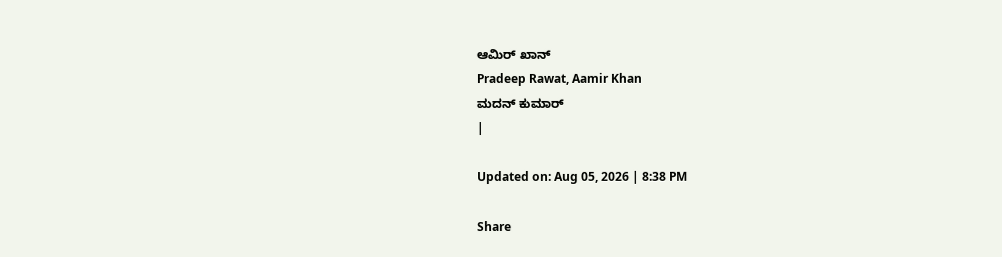ಆಮಿರ್ ಖಾನ್
Pradeep Rawat, Aamir Khan
ಮದನ್ ಕುಮಾರ್
|

Updated on: Aug 05, 2026 | 8:38 PM

Share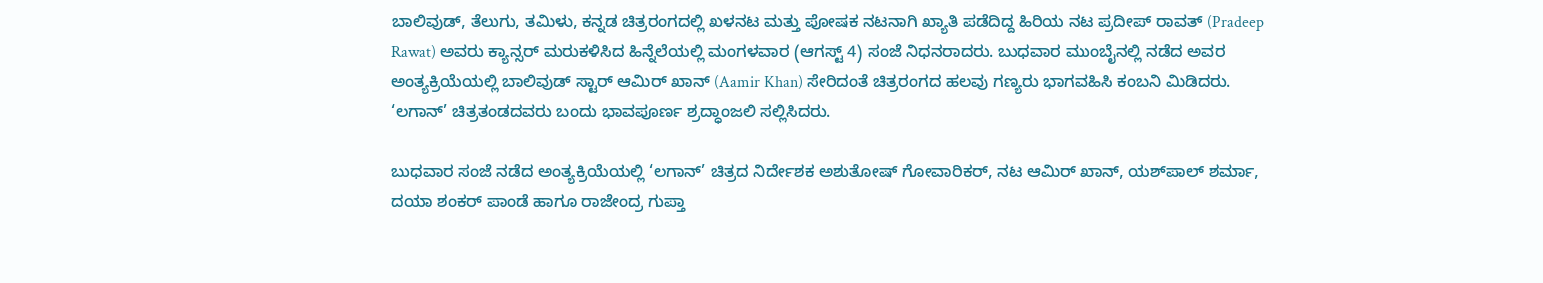ಬಾಲಿವುಡ್, ತೆಲುಗು, ತಮಿಳು, ಕನ್ನಡ ಚಿತ್ರರಂಗದಲ್ಲಿ ಖಳನಟ ಮತ್ತು ಪೋಷಕ ನಟನಾಗಿ ಖ್ಯಾತಿ ಪಡೆದಿದ್ದ ಹಿರಿಯ ನಟ ಪ್ರದೀಪ್ ರಾವತ್ (Pradeep Rawat) ಅವರು ಕ್ಯಾನ್ಸರ್ ಮರುಕಳಿಸಿದ ಹಿನ್ನೆಲೆಯಲ್ಲಿ ಮಂಗಳವಾರ (ಆಗಸ್ಟ್ 4) ಸಂಜೆ ನಿಧನರಾದರು. ಬುಧವಾರ ಮುಂಬೈನಲ್ಲಿ ನಡೆದ ಅವರ ಅಂತ್ಯಕ್ರಿಯೆಯಲ್ಲಿ ಬಾಲಿವುಡ್ ಸ್ಟಾರ್ ಆಮಿರ್ ಖಾನ್ (Aamir Khan) ಸೇರಿದಂತೆ ಚಿತ್ರರಂಗದ ಹಲವು ಗಣ್ಯರು ಭಾಗವಹಿಸಿ ಕಂಬನಿ ಮಿಡಿದರು. ‘ಲಗಾನ್’ ಚಿತ್ರತಂಡದವರು ಬಂದು ಭಾವಪೂರ್ಣ ಶ್ರದ್ಧಾಂಜಲಿ ಸಲ್ಲಿಸಿದರು.

ಬುಧವಾರ ಸಂಜೆ ನಡೆದ ಅಂತ್ಯಕ್ರಿಯೆಯಲ್ಲಿ ‘ಲಗಾನ್’ ಚಿತ್ರದ ನಿರ್ದೇಶಕ ಅಶುತೋಷ್ ಗೋವಾರಿಕರ್, ನಟ ಆಮಿರ್ ಖಾನ್, ಯಶ್‌ಪಾಲ್ ಶರ್ಮಾ, ದಯಾ ಶಂಕರ್ ಪಾಂಡೆ ಹಾಗೂ ರಾಜೇಂದ್ರ ಗುಪ್ತಾ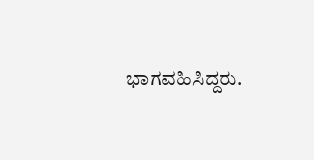ಭಾಗವಹಿಸಿದ್ದರು.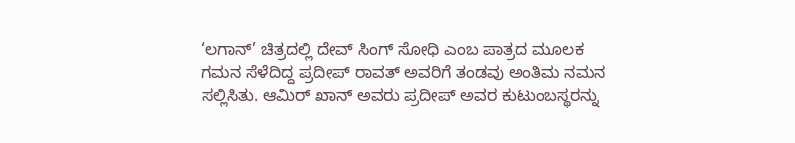‘ಲಗಾನ್’ ಚಿತ್ರದಲ್ಲಿ ದೇವ್ ಸಿಂಗ್ ಸೋಧಿ ಎಂಬ ಪಾತ್ರದ ಮೂಲಕ ಗಮನ ಸೆಳೆದಿದ್ದ ಪ್ರದೀಪ್ ರಾವತ್ ಅವರಿಗೆ ತಂಡವು ಅಂತಿಮ ನಮನ ಸಲ್ಲಿಸಿತು. ಆಮಿರ್ ಖಾನ್ ಅವರು ಪ್ರದೀಪ್ ಅವರ ಕುಟುಂಬಸ್ಥರನ್ನು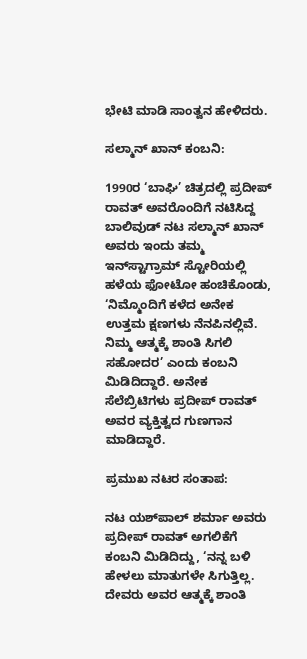ಭೇಟಿ ಮಾಡಿ ಸಾಂತ್ವನ ಹೇಳಿದರು.

ಸಲ್ಮಾನ್ ಖಾನ್ ಕಂಬನಿ:

1990ರ ‘ಬಾಘಿ’ ಚಿತ್ರದಲ್ಲಿ ಪ್ರದೀಪ್ ರಾವತ್ ಅವರೊಂದಿಗೆ ನಟಿಸಿದ್ದ ಬಾಲಿವುಡ್ ನಟ ಸಲ್ಮಾನ್ ಖಾನ್ ಅವರು ಇಂದು ತಮ್ಮ ಇನ್‌ಸ್ಟಾಗ್ರಾಮ್ ಸ್ಟೋರಿಯಲ್ಲಿ ಹಳೆಯ ಫೋಟೋ ಹಂಚಿಕೊಂಡು, ‘ನಿಮ್ಮೊಂದಿಗೆ ಕಳೆದ ಅನೇಕ ಉತ್ತಮ ಕ್ಷಣಗಳು ನೆನಪಿನಲ್ಲಿವೆ. ನಿಮ್ಮ ಆತ್ಮಕ್ಕೆ ಶಾಂತಿ ಸಿಗಲಿ ಸಹೋದರ’ ಎಂದು ಕಂಬನಿ ಮಿಡಿದಿದ್ದಾರೆ. ಅನೇಕ ಸೆಲೆಬ್ರಿಟಿಗಳು ಪ್ರದೀಪ್ ರಾವತ್ ಅವರ ವ್ಯಕ್ತಿತ್ವದ ಗುಣಗಾನ ಮಾಡಿದ್ದಾರೆ.

ಪ್ರಮುಖ ನಟರ ಸಂತಾಪ:

ನಟ ಯಶ್‌ಪಾಲ್ ಶರ್ಮಾ ಅವರು ಪ್ರದೀಪ್ ರಾವತ್ ಅಗಲಿಕೆಗೆ ಕಂಬನಿ ಮಿಡಿದಿದ್ದು, ‘ನನ್ನ ಬಳಿ ಹೇಳಲು ಮಾತುಗಳೇ ಸಿಗುತ್ತಿಲ್ಲ. ದೇವರು ಅವರ ಆತ್ಮಕ್ಕೆ ಶಾಂತಿ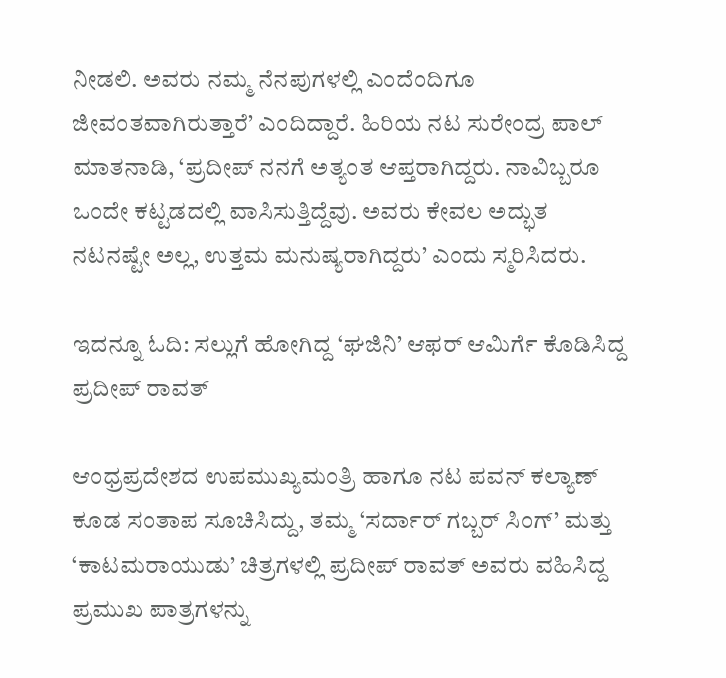ನೀಡಲಿ. ಅವರು ನಮ್ಮ ನೆನಪುಗಳಲ್ಲಿ ಎಂದೆಂದಿಗೂ ಜೀವಂತವಾಗಿರುತ್ತಾರೆ’ ಎಂದಿದ್ದಾರೆ. ಹಿರಿಯ ನಟ ಸುರೇಂದ್ರ ಪಾಲ್ ಮಾತನಾಡಿ, ‘ಪ್ರದೀಪ್ ನನಗೆ ಅತ್ಯಂತ ಆಪ್ತರಾಗಿದ್ದರು. ನಾವಿಬ್ಬರೂ ಒಂದೇ ಕಟ್ಟಡದಲ್ಲಿ ವಾಸಿಸುತ್ತಿದ್ದೆವು. ಅವರು ಕೇವಲ ಅದ್ಭುತ ನಟನಷ್ಟೇ ಅಲ್ಲ, ಉತ್ತಮ ಮನುಷ್ಯರಾಗಿದ್ದರು’ ಎಂದು ಸ್ಮರಿಸಿದರು.

ಇದನ್ನೂ ಓದಿ: ಸಲ್ಲುಗೆ ಹೋಗಿದ್ದ ‘ಘಜಿನಿ’ ಆಫರ್ ಆಮಿರ್ಗೆ ಕೊಡಿಸಿದ್ದ ಪ್ರದೀಪ್ ರಾವತ್

ಆಂಧ್ರಪ್ರದೇಶದ ಉಪಮುಖ್ಯಮಂತ್ರಿ ಹಾಗೂ ನಟ ಪವನ್ ಕಲ್ಯಾಣ್ ಕೂಡ ಸಂತಾಪ ಸೂಚಿಸಿದ್ದು, ತಮ್ಮ ‘ಸರ್ದಾರ್ ಗಬ್ಬರ್ ಸಿಂಗ್’ ಮತ್ತು ‘ಕಾಟಮರಾಯುಡು’ ಚಿತ್ರಗಳಲ್ಲಿ ಪ್ರದೀಪ್ ರಾವತ್ ಅವರು ವಹಿಸಿದ್ದ ಪ್ರಮುಖ ಪಾತ್ರಗಳನ್ನು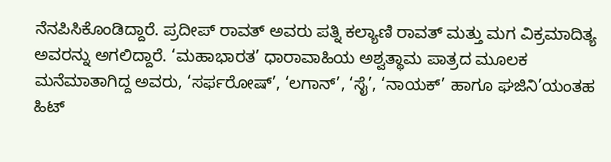ನೆನಪಿಸಿಕೊಂಡಿದ್ದಾರೆ. ಪ್ರದೀಪ್ ರಾವತ್ ಅವರು ಪತ್ನಿ ಕಲ್ಯಾಣಿ ರಾವತ್ ಮತ್ತು ಮಗ ವಿಕ್ರಮಾದಿತ್ಯ ಅವರನ್ನು ಅಗಲಿದ್ದಾರೆ. ‘ಮಹಾಭಾರತ’ ಧಾರಾವಾಹಿಯ ಅಶ್ವತ್ಥಾಮ ಪಾತ್ರದ ಮೂಲಕ ಮನೆಮಾತಾಗಿದ್ದ ಅವರು, ‘ಸರ್ಫರೋಷ್’, ‘ಲಗಾನ್’, ‘ಸೈ’, ‘ನಾಯಕ್’ ಹಾಗೂ ಘಜಿನಿ’ಯಂತಹ ಹಿಟ್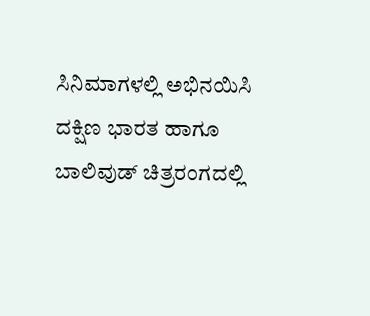ಸಿನಿಮಾಗಳಲ್ಲಿ ಅಭಿನಯಿಸಿ ದಕ್ಷಿಣ ಭಾರತ ಹಾಗೂ ಬಾಲಿವುಡ್ ಚಿತ್ರರಂಗದಲ್ಲಿ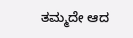ತಮ್ಮದೇ ಆದ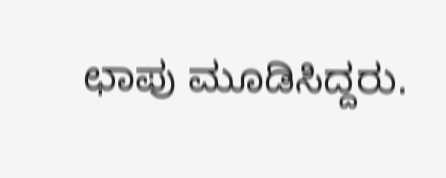ಛಾಪು ಮೂಡಿಸಿದ್ದರು.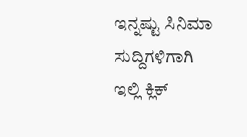ಇನ್ನಷ್ಟು ಸಿನಿಮಾ ಸುದ್ದಿಗಳಿಗಾಗಿ ಇಲ್ಲಿ ಕ್ಲಿಕ್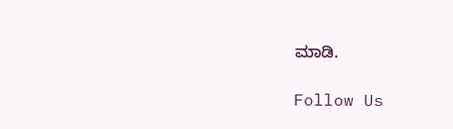ಮಾಡಿ.

Follow Us